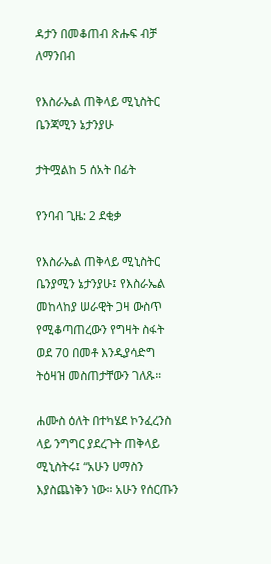ዳታን በመቆጠብ ጽሑፍ ብቻ ለማንበብ

የእስራኤል ጠቅላይ ሚኒስትር ቤንጃሚን ኔታንያሁ

ታትሟልከ 5 ሰአት በፊት

የንባብ ጊዜ: 2 ደቂቃ

የእስራኤል ጠቅላይ ሚኒስትር ቤንያሚን ኔታንያሁ፤ የእስራኤል መከላከያ ሠራዊት ጋዛ ውስጥ የሚቆጣጠረውን የግዛት ስፋት ወደ 70 በመቶ እንዲያሳድግ ትዕዛዝ መስጠታቸውን ገለጹ።

ሐሙስ ዕለት በተካሄደ ኮንፈረንስ ላይ ንግግር ያደረጉት ጠቅላይ ሚኒስትሩ፤ “አሁን ሀማስን እያስጨነቅን ነው። አሁን የሰርጡን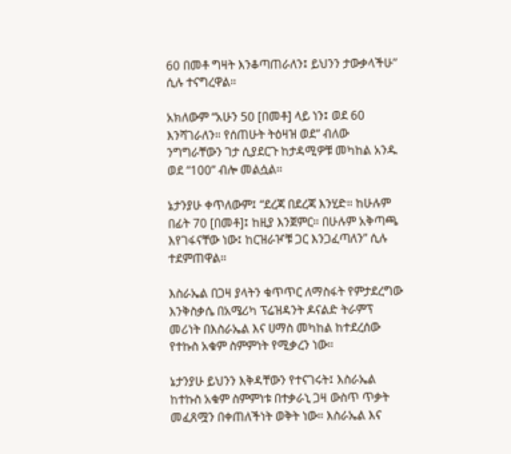60 በመቶ ግዛት እንቆጣጠራለን፤ ይህንን ታውቃላችሁ” ሲሉ ተናግረዋል።

አክለውም “አሁን 50 [በመቶ] ላይ ነን፤ ወደ 60 እንሻገራለን። የሰጠሁት ትዕዛዝ ወደ” ብለው ንግግራቸውን ገታ ሲያደርጉ ከታዳሚዎቹ መካከል አንዱ ወደ “100” ብሎ መልሷል።

ኔታንያሁ ቀጥለውም፤ “ደረጃ በደረጃ እንሂድ። ከሁሉም በፊት 70 [በመቶ]፤ ከዚያ እንጀምር። በሁሉም አቅጣጫ እየገፋናቸው ነው፤ ከርዝራዦቹ ጋር እንጋፈጣለን” ሲሉ ተደምጠዋል።

እስራኤል በጋዛ ያላትን ቁጥጥር ለማስፋት የምታደረግው እንቅስቃሴ በአሜሪካ ፕሬዝዳንት ዶናልድ ትራምፕ መሪነት በእስራኤል እና ሀማስ መካከል ከተደረሰው የተኩስ አቁም ስምምነት የሚቃረን ነው።

ኔታንያሁ ይህንን እቅዳቸውን የተናገሩት፤ እስራኤል ከተኩስ አቁም ስምምነቱ በተቃራኒ ጋዛ ውስጥ ጥቃት መፈጸሟን በቀጠለችነት ወቅት ነው። እስራኤል እና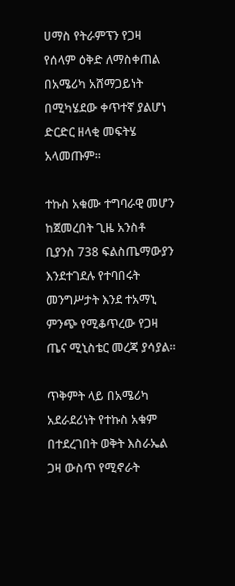ሀማስ የትራምፕን የጋዛ የሰላም ዕቅድ ለማስቀጠል በአሜሪካ አሸማጋይነት በሚካሄደው ቀጥተኛ ያልሆነ ድርድር ዘላቂ መፍትሄ አላመጡም።

ተኩስ አቁሙ ተግባራዊ መሆን ከጀመረበት ጊዜ አንስቶ ቢያንስ 738 ፍልስጤማውያን እንደተገደሉ የተባበሩት መንግሥታት እንደ ተአማኒ ምንጭ የሚቆጥረው የጋዛ ጤና ሚኒስቴር መረጃ ያሳያል።

ጥቅምት ላይ በአሜሪካ አደራደሪነት የተኩስ አቁም በተደረገበት ወቅት እስራኤል ጋዛ ውስጥ የሚኖራት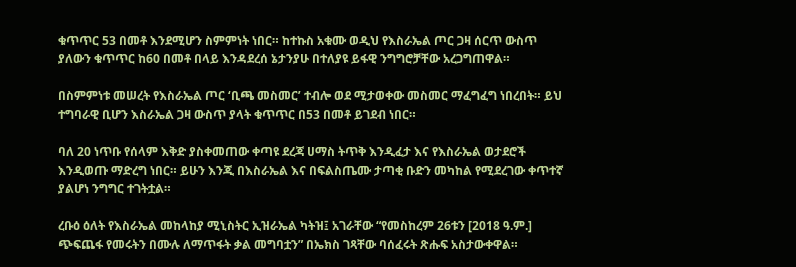ቁጥጥር 53 በመቶ እንደሚሆን ስምምነት ነበር። ከተኩስ አቁሙ ወዲህ የእስራኤል ጦር ጋዛ ሰርጥ ውስጥ ያለውን ቁጥጥር ከ60 በመቶ በላይ እንዳደረሰ ኔታንያሁ በተለያዩ ይፋዊ ንግግሮቻቸው አረጋግጠዋል።

በስምምነቱ መሠረት የእስራኤል ጦር ‘ቢጫ መስመር’ ተብሎ ወደ ሚታወቀው መስመር ማፈግፈግ ነበረበት። ይህ ተግባራዊ ቢሆን እስራኤል ጋዛ ውስጥ ያላት ቁጥጥር በ53 በመቶ ይገደብ ነበር።

ባለ 20 ነጥቡ የሰላም እቅድ ያስቀመጠው ቀጣዩ ደረጃ ሀማስ ትጥቅ እንዲፈታ እና የእስራኤል ወታደሮች እንዲወጡ ማድረግ ነበር። ይሁን እንጂ በእስራኤል እና በፍልስጤሙ ታጣቂ ቡድን መካከል የሚደረገው ቀጥተኛ ያልሆነ ንግግር ተገትቷል።

ረቡዕ ዕለት የእስራኤል መከላከያ ሚኒስትር ኢዝራኤል ካትዝ፤ አገራቸው “የመስከረም 26ቱን [2018 ዓ.ም.] ጭፍጨፋ የመሩትን በሙሉ ለማጥፋት ቃል መግባቷን” በኤክስ ገጻቸው ባሰፈሩት ጽሑፍ አስታውቀዋል።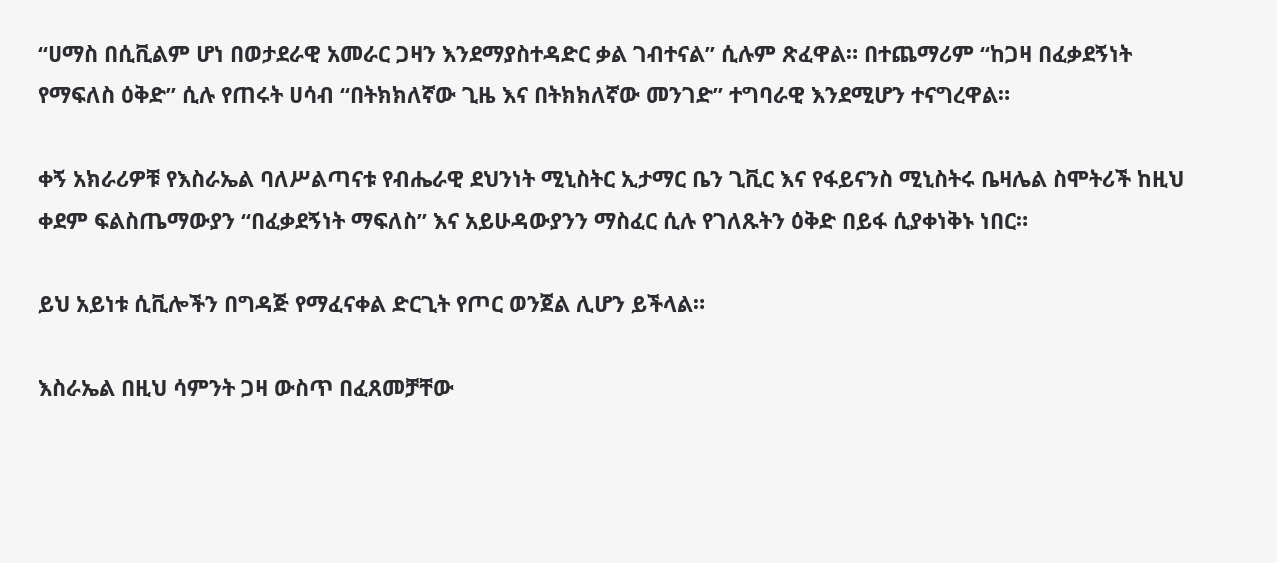“ሀማስ በሲቪልም ሆነ በወታደራዊ አመራር ጋዛን እንደማያስተዳድር ቃል ገብተናል” ሲሉም ጽፈዋል። በተጨማሪም “ከጋዛ በፈቃደኝነት የማፍለስ ዕቅድ” ሲሉ የጠሩት ሀሳብ “በትክክለኛው ጊዜ እና በትክክለኛው መንገድ” ተግባራዊ እንደሚሆን ተናግረዋል።

ቀኝ አክራሪዎቹ የእስራኤል ባለሥልጣናቱ የብሔራዊ ደህንነት ሚኒስትር ኢታማር ቤን ጊቪር እና የፋይናንስ ሚኒስትሩ ቤዛሌል ስሞትሪች ከዚህ ቀደም ፍልስጤማውያን “በፈቃደኝነት ማፍለስ” እና አይሁዳውያንን ማስፈር ሲሉ የገለጹትን ዕቅድ በይፋ ሲያቀነቅኑ ነበር።

ይህ አይነቱ ሲቪሎችን በግዳጅ የማፈናቀል ድርጊት የጦር ወንጀል ሊሆን ይችላል።

እስራኤል በዚህ ሳምንት ጋዛ ውስጥ በፈጸመቻቸው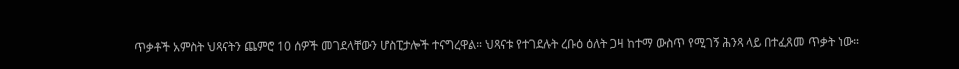ጥቃቶች አምስት ህጻናትን ጨምሮ 10 ሰዎች መገደላቸውን ሆስፒታሎች ተናግረዋል። ህጻናቱ የተገደሉት ረቡዕ ዕለት ጋዛ ከተማ ውስጥ የሚገኝ ሕንጻ ላይ በተፈጸመ ጥቃት ነው።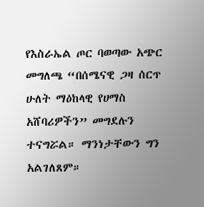የእስራኤል ጦር ባወጣው አጭር መግለጫ “በሰሜናዊ ጋዛ ሰርጥ ሁለት ማዕከላዊ የሀማስ አሸባሪዎችን” መግደሉን ተናግሯል። ማንነታቸውን ግን አልገለጸም።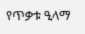የጥቃቱ ዒላማ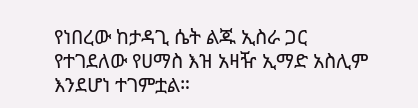የነበረው ከታዳጊ ሴት ልጁ ኢስራ ጋር የተገደለው የሀማስ እዝ አዛዥ ኢማድ አስሊም እንደሆነ ተገምቷል።